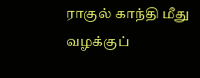ராகுல் காந்தி மீது வழக்குப்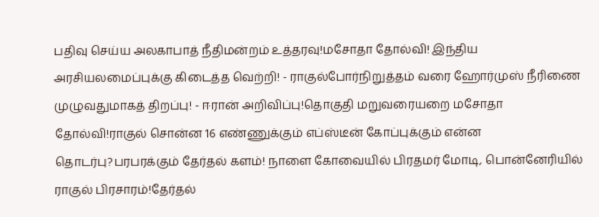பதிவு செய்ய அலகாபாத் நீதிமன்றம் உத்தரவு!மசோதா தோல்வி! இந்திய அரசியலமைப்புக்கு கிடைத்த வெற்றி! - ராகுல்போர்நிறுத்தம் வரை ஹோர்முஸ் நீரிணை முழுவதுமாகத் திறப்பு! - ஈரான் அறிவிப்பு!தொகுதி மறுவரையறை மசோதா தோல்வி!ராகுல் சொன்ன 16 எண்ணுக்கும் எப்ஸ்டீன் கோப்புக்கும் என்ன தொடர்பு?பரபரக்கும் தேர்தல் களம்! நாளை கோவையில் பிரதமர் மோடி, பொன்னேரியில் ராகுல் பிரசாரம்!தேர்தல்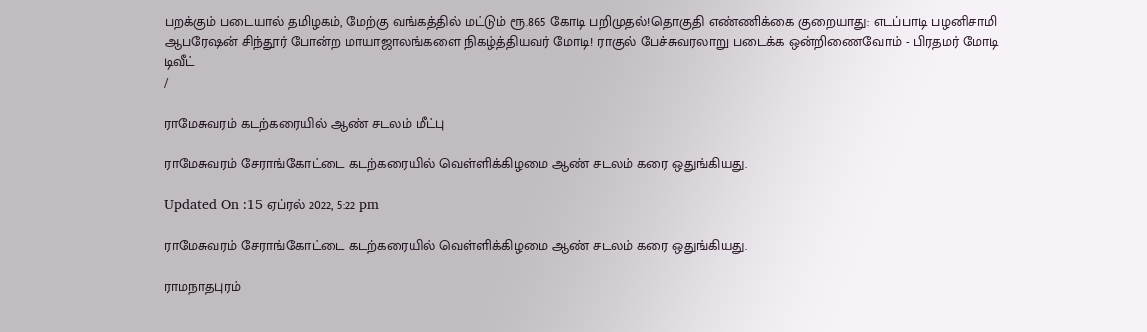பறக்கும் படையால் தமிழகம், மேற்கு வங்கத்தில் மட்டும் ரூ.865 கோடி பறிமுதல்!தொகுதி எண்ணிக்கை குறையாது: எடப்பாடி பழனிசாமி ஆபரேஷன் சிந்தூர் போன்ற மாயாஜாலங்களை நிகழ்த்தியவர் மோடி! ராகுல் பேச்சுவரலாறு படைக்க ஒன்றிணைவோம் - பிரதமர் மோடி டிவீட்
/

ராமேசுவரம் கடற்கரையில் ஆண் சடலம் மீட்பு

ராமேசுவரம் சேராங்கோட்டை கடற்கரையில் வெள்ளிக்கிழமை ஆண் சடலம் கரை ஒதுங்கியது.

Updated On :15 ஏப்ரல் 2022, 5:22 pm

ராமேசுவரம் சேராங்கோட்டை கடற்கரையில் வெள்ளிக்கிழமை ஆண் சடலம் கரை ஒதுங்கியது.

ராமநாதபுரம்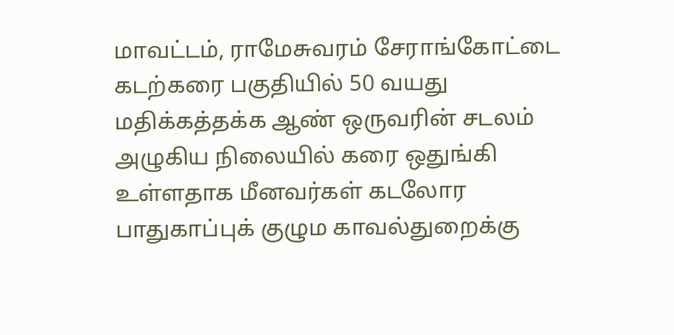மாவட்டம், ராமேசுவரம் சேராங்கோட்டை கடற்கரை பகுதியில் 50 வயது மதிக்கத்தக்க ஆண் ஒருவரின் சடலம் அழுகிய நிலையில் கரை ஒதுங்கி உள்ளதாக மீனவர்கள் கடலோர பாதுகாப்புக் குழும காவல்துறைக்கு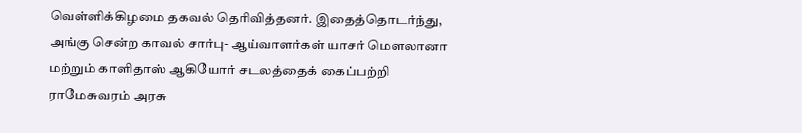வெள்ளிக்கிழமை தகவல் தெரிவித்தனர். இதைத்தொடர்ந்து, அங்கு சென்ற காவல் சார்பு- ஆய்வாளர்கள் யாசர் மௌலானா மற்றும் காளிதாஸ் ஆகியோர் சடலத்தைக் கைப்பற்றி ராமேசுவரம் அரசு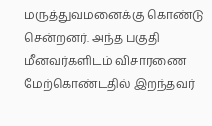மருத்துவமனைக்கு கொண்டு சென்றனர். அந்த பகுதி மீனவர்களிடம் விசாரணை மேற்கொண்டதில் இறந்தவர்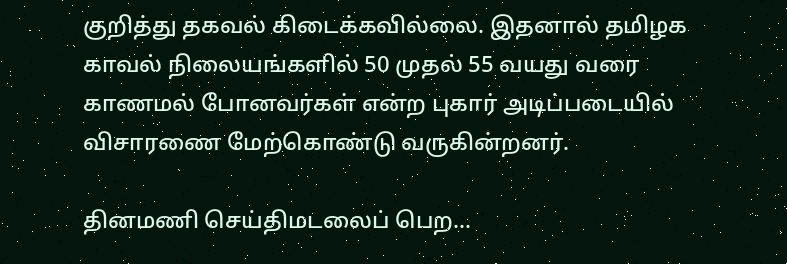குறித்து தகவல் கிடைக்கவில்லை. இதனால் தமிழக காவல் நிலையங்களில் 50 முதல் 55 வயது வரை காணமல் போனவர்கள் என்ற புகார் அடிப்படையில் விசாரணை மேற்கொண்டு வருகின்றனர்.

தினமணி செய்திமடலைப் பெற...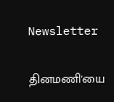Newsletter

தினமணி'யை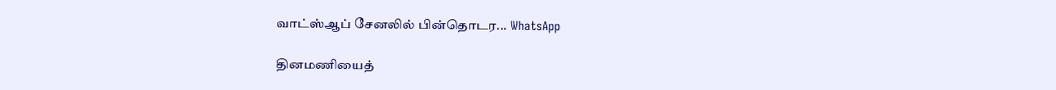வாட்ஸ்ஆப் சேனலில் பின்தொடர... WhatsApp

தினமணியைத்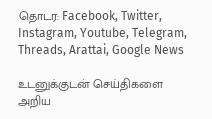தொடர: Facebook, Twitter, Instagram, Youtube, Telegram, Threads, Arattai, Google News

உடனுக்குடன் செய்திகளை அறிய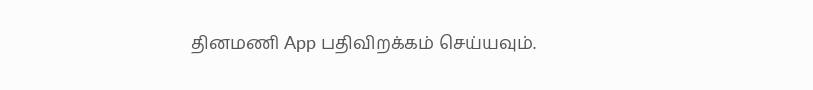தினமணி App பதிவிறக்கம் செய்யவும்.